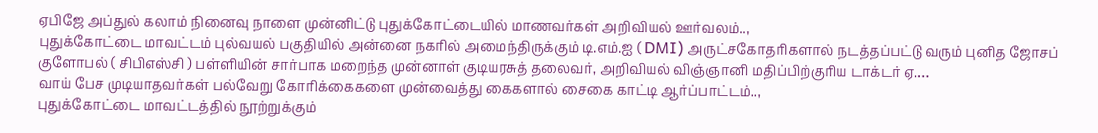ஏபிஜே அப்துல் கலாம் நினைவு நாளை முன்னிட்டு புதுக்கோட்டையில் மாணவர்கள் அறிவியல் ஊர்வலம்..,
புதுக்கோட்டை மாவட்டம் புல்வயல் பகுதியில் அன்னை நகரில் அமைந்திருக்கும் டி.எம்.ஐ ( DMI) அருட்சகோதரிகளால் நடத்தப்பட்டு வரும் புனித ஜோசப் குளோபல் ( சிபிஎஸ்சி ) பள்ளியின் சார்பாக மறைந்த முன்னாள் குடியரசுத் தலைவர், அறிவியல் விஞ்ஞானி மதிப்பிற்குரிய டாக்டர் ஏ.…
வாய் பேச முடியாதவர்கள் பல்வேறு கோரிக்கைகளை முன்வைத்து கைகளால் சைகை காட்டி ஆர்ப்பாட்டம்..,
புதுக்கோட்டை மாவட்டத்தில் நூற்றுக்கும்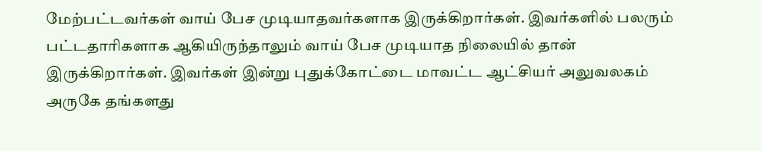மேற்பட்டவர்கள் வாய் பேச முடியாதவர்களாக இருக்கிறார்கள். இவர்களில் பலரும் பட்டதாரிகளாக ஆகியிருந்தாலும் வாய் பேச முடியாத நிலையில் தான் இருக்கிறார்கள். இவர்கள் இன்று புதுக்கோட்டை மாவட்ட ஆட்சியர் அலுவலகம் அருகே தங்களது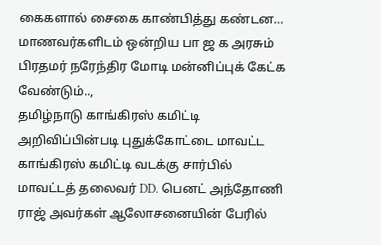கைகளால் சைகை காண்பித்து கண்டன…
மாணவர்களிடம் ஒன்றிய பா ஜ க அரசும் பிரதமர் நரேந்திர மோடி மன்னிப்புக் கேட்க வேண்டும்..,
தமிழ்நாடு காங்கிரஸ் கமிட்டி அறிவிப்பின்படி புதுக்கோட்டை மாவட்ட காங்கிரஸ் கமிட்டி வடக்கு சார்பில் மாவட்டத் தலைவர் DD. பெனட் அந்தோணி ராஜ் அவர்கள் ஆலோசனையின் பேரில்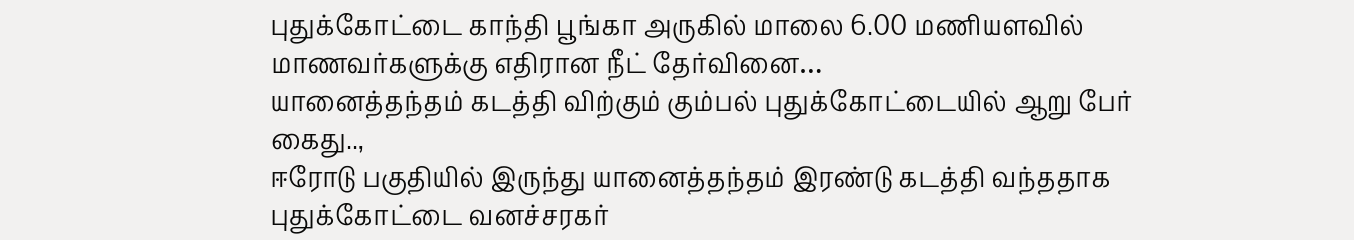புதுக்கோட்டை காந்தி பூங்கா அருகில் மாலை 6.00 மணியளவில் மாணவர்களுக்கு எதிரான நீட் தேர்வினை…
யானைத்தந்தம் கடத்தி விற்கும் கும்பல் புதுக்கோட்டையில் ஆறு பேர் கைது..,
ஈரோடு பகுதியில் இருந்து யானைத்தந்தம் இரண்டு கடத்தி வந்ததாக புதுக்கோட்டை வனச்சரகர்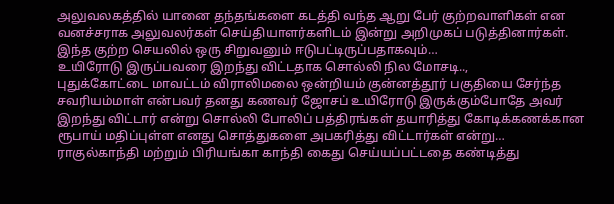அலுவலகத்தில் யானை தந்தங்களை கடத்தி வந்த ஆறு பேர் குற்றவாளிகள் என வனச்சராக அலுவலர்கள் செய்தியாளர்களிடம் இன்று அறிமுகப் படுத்தினார்கள். இந்த குற்ற செயலில் ஒரு சிறுவனும் ஈடுபட்டிருப்பதாகவும்…
உயிரோடு இருப்பவரை இறந்து விட்டதாக சொல்லி நில மோசடி..,
புதுக்கோட்டை மாவட்டம் விராலிமலை ஒன்றியம் குன்னத்தூர் பகுதியை சேர்ந்த சவரியம்மாள் என்பவர் தனது கணவர் ஜோசப் உயிரோடு இருக்கும்போதே அவர் இறந்து விட்டார் என்று சொல்லி போலிப் பத்திரங்கள் தயாரித்து கோடிக்கணக்கான ரூபாய் மதிப்புள்ள எனது சொத்துகளை அபகரித்து விட்டார்கள் என்று…
ராகுல்காந்தி மற்றும் பிரியங்கா காந்தி கைது செய்யப்பட்டதை கண்டித்து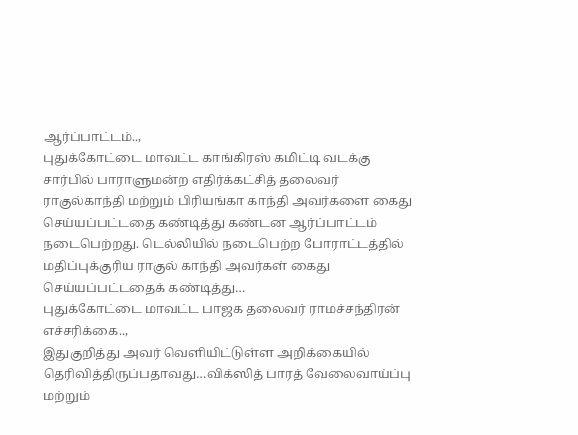ஆர்ப்பாட்டம்..,
புதுக்கோட்டை மாவட்ட காங்கிரஸ் கமிட்டி வடக்கு சார்பில் பாராளுமன்ற எதிர்க்கட்சித் தலைவர் ராகுல்காந்தி மற்றும் பிரியங்கா காந்தி அவர்களை கைது செய்யப்பட்டதை கண்டித்து கண்டன ஆர்ப்பாட்டம் நடைபெற்றது. டெல்லியில் நடைபெற்ற போராட்டத்தில் மதிப்புக்குரிய ராகுல் காந்தி அவர்கள் கைது செய்யப்பட்டதைக் கண்டித்து…
புதுக்கோட்டை மாவட்ட பாஜக தலைவர் ராமச்சந்திரன் எச்சரிக்கை..,
இதுகுறித்து அவர் வெளியிட்டுள்ள அறிக்கையில் தெரிவித்திருப்பதாவது…விக்ஸித் பாரத் வேலைவாய்ப்பு மற்றும்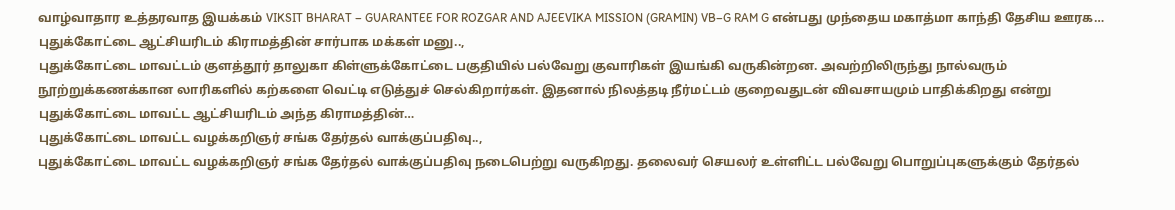வாழ்வாதார உத்தரவாத இயக்கம் VIKSIT BHARAT – GUARANTEE FOR ROZGAR AND AJEEVIKA MISSION (GRAMIN) VB–G RAM G என்பது முந்தைய மகாத்மா காந்தி தேசிய ஊரக…
புதுக்கோட்டை ஆட்சியரிடம் கிராமத்தின் சார்பாக மக்கள் மனு..,
புதுக்கோட்டை மாவட்டம் குளத்தூர் தாலுகா கிள்ளுக்கோட்டை பகுதியில் பல்வேறு குவாரிகள் இயங்கி வருகின்றன. அவற்றிலிருந்து நால்வரும் நூற்றுக்கணக்கான லாரிகளில் கற்களை வெட்டி எடுத்துச் செல்கிறார்கள். இதனால் நிலத்தடி நீர்மட்டம் குறைவதுடன் விவசாயமும் பாதிக்கிறது என்று புதுக்கோட்டை மாவட்ட ஆட்சியரிடம் அந்த கிராமத்தின்…
புதுக்கோட்டை மாவட்ட வழக்கறிஞர் சங்க தேர்தல் வாக்குப்பதிவு..,
புதுக்கோட்டை மாவட்ட வழக்கறிஞர் சங்க தேர்தல் வாக்குப்பதிவு நடைபெற்று வருகிறது. தலைவர் செயலர் உள்ளிட்ட பல்வேறு பொறுப்புகளுக்கும் தேர்தல்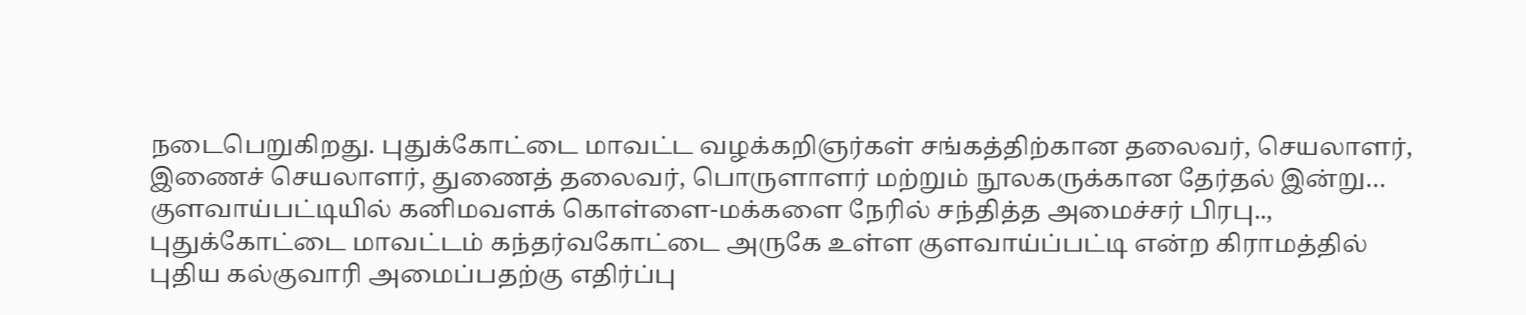நடைபெறுகிறது. புதுக்கோட்டை மாவட்ட வழக்கறிஞர்கள் சங்கத்திற்கான தலைவர், செயலாளர், இணைச் செயலாளர், துணைத் தலைவர், பொருளாளர் மற்றும் நூலகருக்கான தேர்தல் இன்று…
குளவாய்பட்டியில் கனிமவளக் கொள்ளை-மக்களை நேரில் சந்தித்த அமைச்சர் பிரபு..,
புதுக்கோட்டை மாவட்டம் கந்தர்வகோட்டை அருகே உள்ள குளவாய்ப்பட்டி என்ற கிராமத்தில் புதிய கல்குவாரி அமைப்பதற்கு எதிர்ப்பு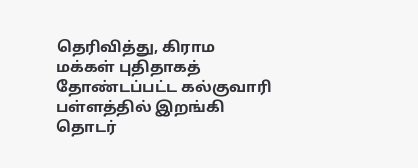தெரிவித்து, கிராம மக்கள் புதிதாகத் தோண்டப்பட்ட கல்குவாரி பள்ளத்தில் இறங்கி தொடர்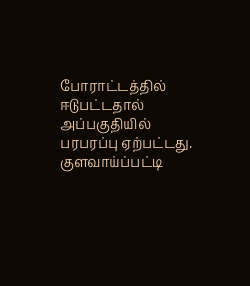போராட்டத்தில் ஈடுபட்டதால் அப்பகுதியில் பரபரப்பு ஏற்பட்டது. குளவாய்ப்பட்டி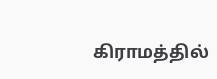கிராமத்தில்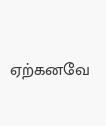ஏற்கனவே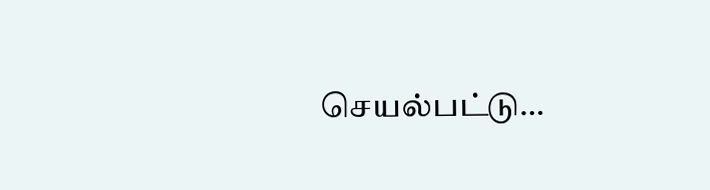செயல்பட்டு…